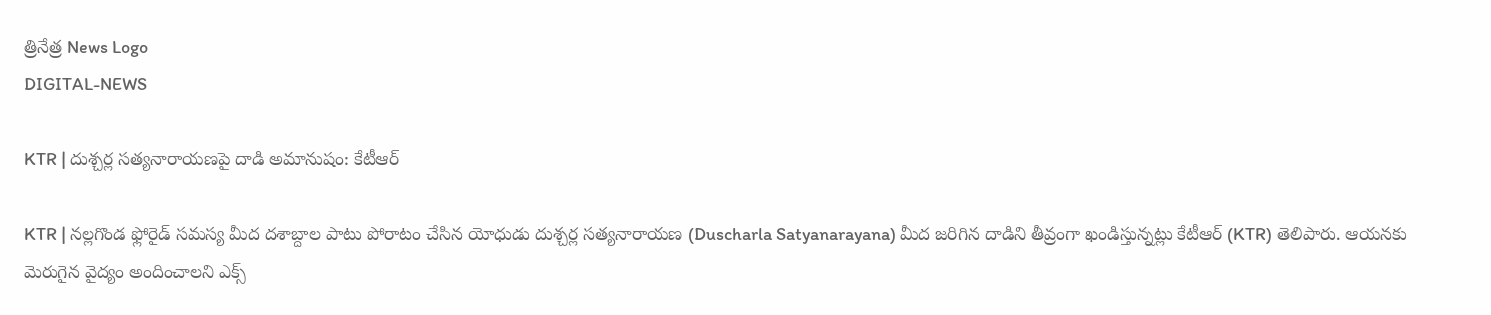త్రినేత్ర News Logo
DIGITAL-NEWS

KTR | దుశ్చ‌ర్ల స‌త్య‌నారాయ‌ణపై దాడి అమానుషం: కేటీఆర్

KTR | నల్లగొండ ఫ్లోరైడ్ సమస్య మీద దశాబ్దాల పాటు పోరాటం చేసిన యోధుడు దుశ్చర్ల సత్యనారాయణ (Duscharla Satyanarayana) మీద జరిగిన దాడిని తీవ్రంగా ఖండిస్తున్న‌ట్లు కేటీఆర్ (KTR) తెలిపారు. ఆయ‌న‌కు మెరుగైన వైద్యం అందించాల‌ని ఎక్స్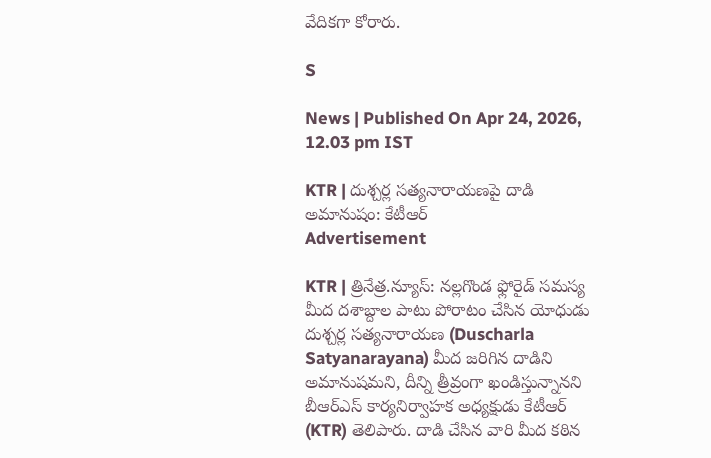వేదిక‌గా కోరారు.

S

News | Published On Apr 24, 2026, 12.03 pm IST

KTR | దుశ్చ‌ర్ల స‌త్య‌నారాయ‌ణపై దాడి అమానుషం: కేటీఆర్
Advertisement

KTR | త్రినేత్ర‌.న్యూస్‌: నల్లగొండ ఫ్లోరైడ్ సమస్య మీద దశాబ్దాల పాటు పోరాటం చేసిన యోధుడు దుశ్చర్ల సత్యనారాయణ (Duscharla Satyanarayana) మీద జరిగిన దాడిని అమానుష‌మ‌ని, దీన్ని త్రీవ్రంగా ఖండిస్తున్నానని బీఆర్ఎస్ కార్య‌నిర్వాహ‌క అధ్య‌క్షుడు కేటీఆర్ (KTR) తెలిపారు. దాడి చేసిన వారి మీద కఠిన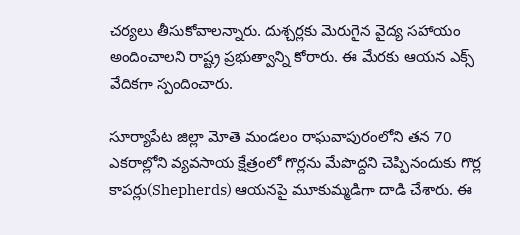చర్యలు తీసుకోవాలన్నారు. దుశ్చర్లకు మెరుగైన వైద్య సహాయం అందించాలని రాష్ట్ర ప్రభుత్వాన్ని కోరారు. ఈ మేర‌కు ఆయన ఎక్స్ వేదిక‌గా స్పందించారు.

సూర్యాపేట జిల్లా మోతె మండలం రాఘవాపురంలోని త‌న‌ 70 ఎకరాల్లోని వ్య‌వ‌సాయ క్షేత్రంలో గొర్ల‌ను మేపొద్ద‌ని చెప్పినందుకు గొర్ల కాప‌ర్లు(Shepherds) ఆయ‌న‌పై మూకుమ్మ‌డిగా దాడి చేశారు. ఈ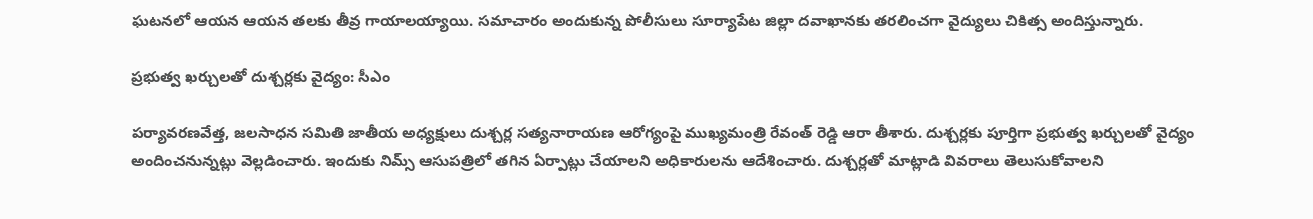ఘ‌ట‌న‌లో ఆయ‌న ఆయ‌న త‌ల‌కు తీవ్ర గాయాల‌య్యాయి. స‌మాచారం అందుకున్న పోలీసులు సూర్యాపేట జిల్లా ద‌వాఖాన‌కు త‌ర‌లించ‌గా వైద్యులు చికిత్స అందిస్తున్నారు.

ప్ర‌భుత్వ ఖ‌ర్చుల‌తో దుశ్చ‌ర్ల‌కు వైద్యం: సీఎం

పర్యావరణవేత్త, జలసాధన సమితి జాతీయ అధ్యక్షులు దుశ్చర్ల సత్యనారాయణ ఆరోగ్యంపై ముఖ్యమంత్రి రేవంత్ రెడ్డి ఆరా తీశారు. దుశ్చ‌ర్ల‌కు పూర్తిగా ప్ర‌భుత్వ ఖ‌ర్చుల‌తో వైద్యం అందించ‌నున్న‌ట్లు వెల్ల‌డించారు. ఇందుకు నిమ్స్ ఆసుప‌త్రిలో త‌గిన ఏర్పాట్లు చేయాల‌ని అధికారుల‌ను ఆదేశించారు. దుశ్చర్లతో మాట్లాడి వివ‌రాలు తెలుసుకోవాల‌ని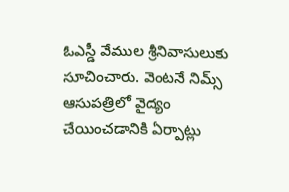ఓఎస్డీ వేముల శ్రీనివాసులుకు సూచించారు. వెంటనే నిమ్స్ ఆసుపత్రిలో వైద్యం చేయించడానికి ఏర్పాట్లు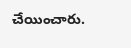చేయించారు.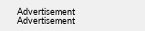Advertisement
Advertisement